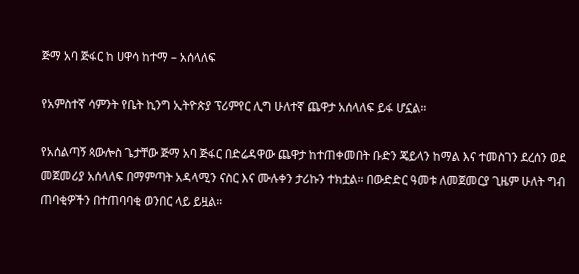ጅማ አባ ጅፋር ከ ሀዋሳ ከተማ – አሰላለፍ

የአምስተኛ ሳምንት የቤት ኪንግ ኢትዮጵያ ፕሪምየር ሊግ ሁለተኛ ጨዋታ አሰላለፍ ይፋ ሆኗል።

የአሰልጣኝ ጳውሎስ ጌታቸው ጅማ አባ ጅፋር በድሬዳዋው ጨዋታ ከተጠቀመበት ቡድን ጄይላን ከማል እና ተመስገን ደረሰን ወደ መጀመሪያ አሰላለፍ በማምጣት አዳላሚን ናስር እና ሙሉቀን ታሪኩን ተክቷል። በውድድር ዓመቱ ለመጀመርያ ጊዜም ሁለት ግብ ጠባቂዎችን በተጠባባቂ ወንበር ላይ ይዟል።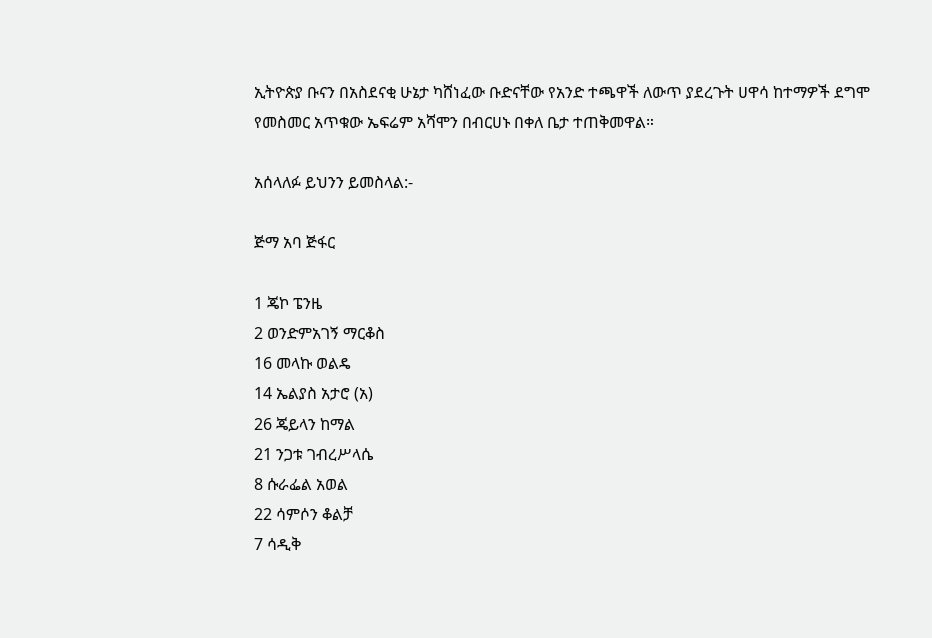ኢትዮጵያ ቡናን በአስደናቂ ሁኔታ ካሸነፈው ቡድናቸው የአንድ ተጫዋች ለውጥ ያደረጉት ሀዋሳ ከተማዎች ደግሞ የመስመር አጥቁው ኤፍሬም አሻሞን በብርሀኑ በቀለ ቤታ ተጠቅመዋል።

አሰላለፉ ይህንን ይመስላል:-

ጅማ አባ ጅፋር

1 ጄኮ ፔንዜ
2 ወንድምአገኝ ማርቆስ
16 መላኩ ወልዴ
14 ኤልያስ አታሮ (አ)
26 ጄይላን ከማል
21 ንጋቱ ገብረሥላሴ
8 ሱራፌል አወል
22 ሳምሶን ቆልቻ
7 ሳዲቅ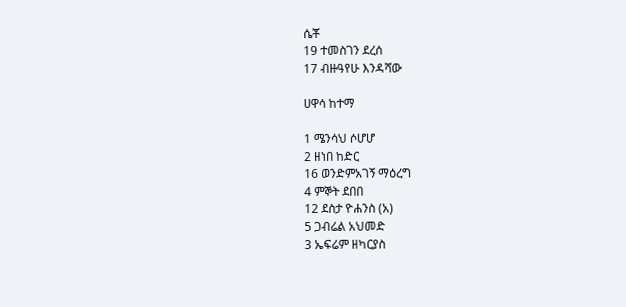ሴቾ
19 ተመስገን ደረሰ
17 ብዙዓየሁ እንዳሻው

ሀዋሳ ከተማ

1 ሜንሳህ ሶሆሆ
2 ዘነበ ከድር
16 ወንድምአገኝ ማዕረግ
4 ምኞት ደበበ
12 ደስታ ዮሐንስ (አ)
5 ጋብሬል አህመድ
3 ኤፍሬም ዘካርያስ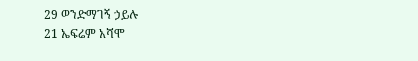29 ወንድማገኝ ኃይሉ
21 ኤፍሬም አሻሞ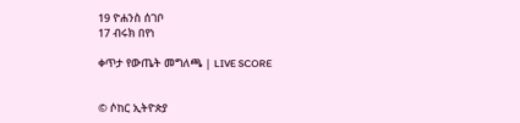19 ዮሐንስ ሰገቦ
17 ብሩክ በየነ

ቀጥታ የውጤት መግለጫ | LIVE SCORE


© ሶከር ኢትዮጵያ